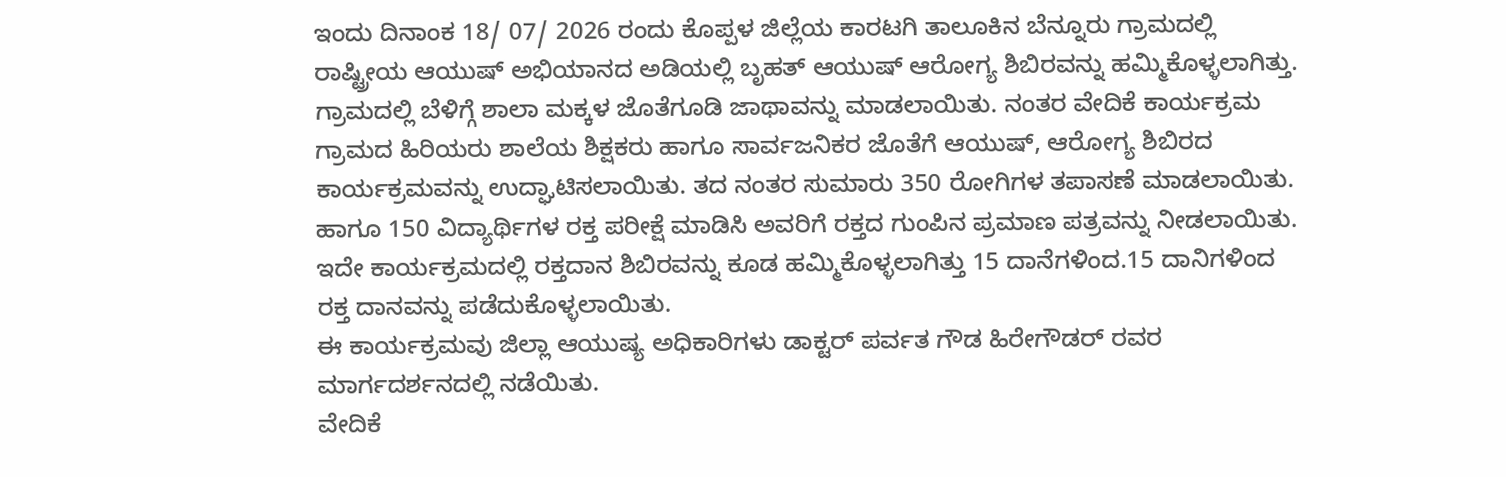ಇಂದು ದಿನಾಂಕ 18/ 07/ 2026 ರಂದು ಕೊಪ್ಪಳ ಜಿಲ್ಲೆಯ ಕಾರಟಗಿ ತಾಲೂಕಿನ ಬೆನ್ನೂರು ಗ್ರಾಮದಲ್ಲಿ ರಾಷ್ಟ್ರೀಯ ಆಯುಷ್ ಅಭಿಯಾನದ ಅಡಿಯಲ್ಲಿ ಬೃಹತ್ ಆಯುಷ್ ಆರೋಗ್ಯ ಶಿಬಿರವನ್ನು ಹಮ್ಮಿಕೊಳ್ಳಲಾಗಿತ್ತು.
ಗ್ರಾಮದಲ್ಲಿ ಬೆಳಿಗ್ಗೆ ಶಾಲಾ ಮಕ್ಕಳ ಜೊತೆಗೂಡಿ ಜಾಥಾವನ್ನು ಮಾಡಲಾಯಿತು. ನಂತರ ವೇದಿಕೆ ಕಾರ್ಯಕ್ರಮ ಗ್ರಾಮದ ಹಿರಿಯರು ಶಾಲೆಯ ಶಿಕ್ಷಕರು ಹಾಗೂ ಸಾರ್ವಜನಿಕರ ಜೊತೆಗೆ ಆಯುಷ್, ಆರೋಗ್ಯ ಶಿಬಿರದ ಕಾರ್ಯಕ್ರಮವನ್ನು ಉದ್ಘಾಟಿಸಲಾಯಿತು. ತದ ನಂತರ ಸುಮಾರು 350 ರೋಗಿಗಳ ತಪಾಸಣೆ ಮಾಡಲಾಯಿತು. ಹಾಗೂ 150 ವಿದ್ಯಾರ್ಥಿಗಳ ರಕ್ತ ಪರೀಕ್ಷೆ ಮಾಡಿಸಿ ಅವರಿಗೆ ರಕ್ತದ ಗುಂಪಿನ ಪ್ರಮಾಣ ಪತ್ರವನ್ನು ನೀಡಲಾಯಿತು.
ಇದೇ ಕಾರ್ಯಕ್ರಮದಲ್ಲಿ ರಕ್ತದಾನ ಶಿಬಿರವನ್ನು ಕೂಡ ಹಮ್ಮಿಕೊಳ್ಳಲಾಗಿತ್ತು 15 ದಾನೆಗಳಿಂದ.15 ದಾನಿಗಳಿಂದ ರಕ್ತ ದಾನವನ್ನು ಪಡೆದುಕೊಳ್ಳಲಾಯಿತು.
ಈ ಕಾರ್ಯಕ್ರಮವು ಜಿಲ್ಲಾ ಆಯುಷ್ಯ ಅಧಿಕಾರಿಗಳು ಡಾಕ್ಟರ್ ಪರ್ವತ ಗೌಡ ಹಿರೇಗೌಡರ್ ರವರ ಮಾರ್ಗದರ್ಶನದಲ್ಲಿ ನಡೆಯಿತು.
ವೇದಿಕೆ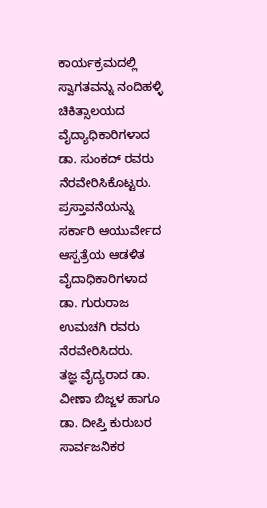ಕಾರ್ಯಕ್ರಮದಲ್ಲಿ ಸ್ವಾಗತವನ್ನು ನಂದಿಹಳ್ಳಿ ಚಿಕಿತ್ಸಾಲಯದ ವೈದ್ಯಾಧಿಕಾರಿಗಳಾದ ಡಾ. ಸುಂಕದ್ ರವರು ನೆರವೇರಿಸಿಕೊಟ್ಟರು. ಪ್ರಸ್ತಾವನೆಯನ್ನು ಸರ್ಕಾರಿ ಆಯುರ್ವೇದ ಆಸ್ಪತ್ರೆಯ ಆಡಳಿತ ವೈದಾಧಿಕಾರಿಗಳಾದ ಡಾ. ಗುರುರಾಜ ಉಮಚಗಿ ರವರು ನೆರವೇರಿಸಿದರು.
ತಜ್ಞ ವೈದ್ಯರಾದ ಡಾ. ವೀಣಾ ಬಿಜ್ಜಳ ಹಾಗೂ ಡಾ. ದೀಪ್ತಿ ಕುರುಬರ ಸಾರ್ವಜನಿಕರ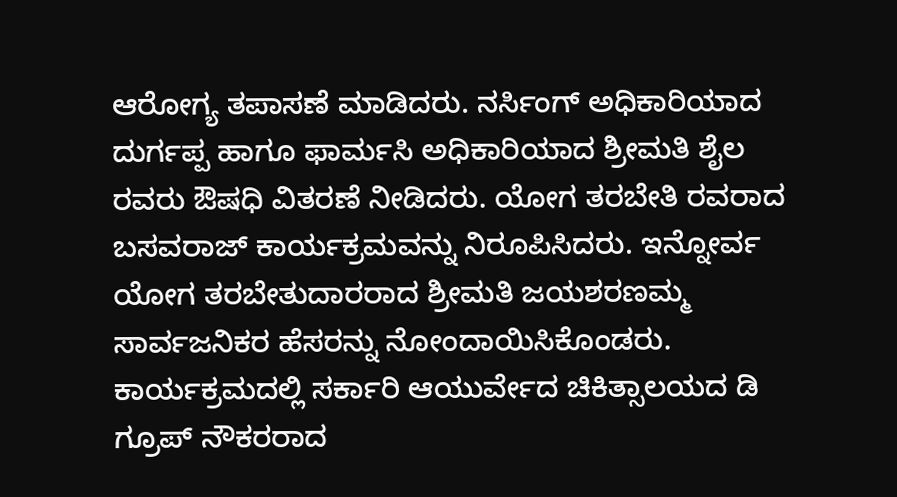ಆರೋಗ್ಯ ತಪಾಸಣೆ ಮಾಡಿದರು. ನರ್ಸಿಂಗ್ ಅಧಿಕಾರಿಯಾದ ದುರ್ಗಪ್ಪ ಹಾಗೂ ಫಾರ್ಮಸಿ ಅಧಿಕಾರಿಯಾದ ಶ್ರೀಮತಿ ಶೈಲ ರವರು ಔಷಧಿ ವಿತರಣೆ ನೀಡಿದರು. ಯೋಗ ತರಬೇತಿ ರವರಾದ ಬಸವರಾಜ್ ಕಾರ್ಯಕ್ರಮವನ್ನು ನಿರೂಪಿಸಿದರು. ಇನ್ನೋರ್ವ ಯೋಗ ತರಬೇತುದಾರರಾದ ಶ್ರೀಮತಿ ಜಯಶರಣಮ್ಮ ಸಾರ್ವಜನಿಕರ ಹೆಸರನ್ನು ನೋಂದಾಯಿಸಿಕೊಂಡರು. ಕಾರ್ಯಕ್ರಮದಲ್ಲಿ ಸರ್ಕಾರಿ ಆಯುರ್ವೇದ ಚಿಕಿತ್ಸಾಲಯದ ಡಿ ಗ್ರೂಪ್ ನೌಕರರಾದ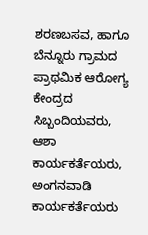ಶರಣಬಸವ, ಹಾಗೂ ಬೆನ್ನೂರು ಗ್ರಾಮದ ಪ್ರಾಥಮಿಕ ಆರೋಗ್ಯ ಕೇಂದ್ರದ ಸಿಬ್ಬಂದಿಯವರು, ಆಶಾ ಕಾರ್ಯಕರ್ತೆಯರು, ಅಂಗನವಾಡಿ ಕಾರ್ಯಕರ್ತೆಯರು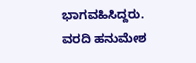ಭಾಗವಹಿಸಿದ್ದರು.
ವರದಿ ಹನುಮೇಶ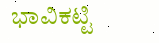ಭಾವಿಕಟ್ಟಿ